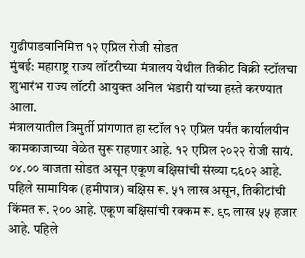गुढीपाडवानिमित्त १२ एप्रिल रोजी सोडत
मुंबई: महाराष्ट्र राज्य लॉटरीच्या मंत्रालय येथील तिकीट विक्री स्टॉलचा शुभारंभ राज्य लॉटरी आयुक्त अनिल भंडारी यांच्या हस्ते करण्यात आला.
मंत्रालयातील त्रिमुर्ती प्रांगणात हा स्टॉल १२ एप्रिल पर्यंत कार्यालयीन कामकाजाच्या वेळेत सुरू राहणार आहे. १२ एप्रिल २०२२ रोजी सायं. ०४.०० वाजता सोडत असून एकूण बक्षिसांची संख्या ८६०२ आहे. पहिले सामायिक (हमीपात्र) बक्षिस रू. ५१ लाख असून, तिकीटांची किंमत रू. २०० आहे. एकूण बक्षिसांची रक्कम रू. ९८ लाख ५५ हजार आहे. पहिले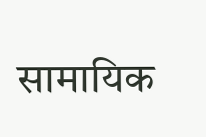सामायिक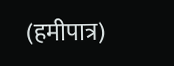(हमीपात्र)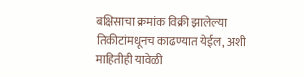बक्षिसाचा क्रमांक विक्री झालेल्या तिकीटांमधूनच काढण्यात येईल, अशी माहितीही यावेळी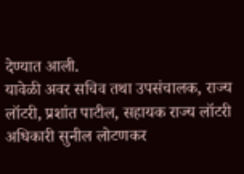देण्यात आली.
यावेळी अवर सचिव तथा उपसंचालक, राज्य लॉटरी, प्रशांत पाटील, सहायक राज्य लॉटरी अधिकारी सुनील लोटणकर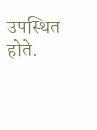उपस्थित होते.